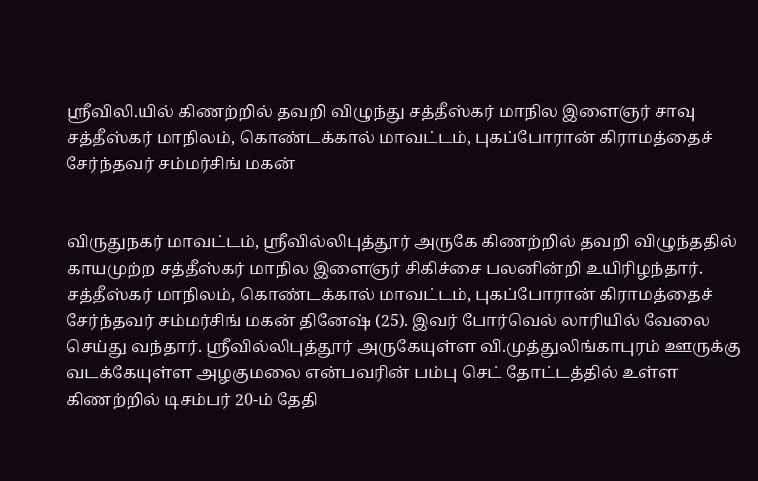ஸ்ரீவிலி.யில் கிணற்றில் தவறி விழுந்து சத்தீஸ்கர் மாநில இளைஞர் சாவு
சத்தீஸ்கர் மாநிலம், கொண்டக்கால் மாவட்டம், புகப்போரான் கிராமத்தைச் சேர்ந்தவர் சம்மர்சிங் மகன்


விருதுநகர் மாவட்டம், ஸ்ரீவில்லிபுத்தூர் அருகே கிணற்றில் தவறி விழுந்ததில் காயமுற்ற சத்தீஸ்கர் மாநில இளைஞர் சிகிச்சை பலனின்றி உயிரிழந்தார்.
சத்தீஸ்கர் மாநிலம், கொண்டக்கால் மாவட்டம், புகப்போரான் கிராமத்தைச் சேர்ந்தவர் சம்மர்சிங் மகன் தினேஷ் (25). இவர் போர்வெல் லாரியில் வேலை செய்து வந்தார். ஸ்ரீவில்லிபுத்தூர் அருகேயுள்ள வி.முத்துலிங்காபுரம் ஊருக்கு வடக்கேயுள்ள அழகுமலை என்பவரின் பம்பு செட் தோட்டத்தில் உள்ள கிணற்றில் டிசம்பர் 20-ம் தேதி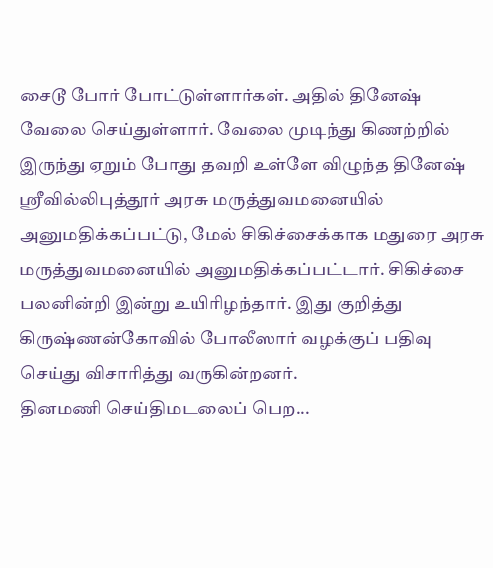சைடூ போர் போட்டுள்ளார்கள். அதில் தினேஷ் வேலை செய்துள்ளார். வேலை முடிந்து கிணற்றில் இருந்து ஏறும் போது தவறி உள்ளே விழுந்த தினேஷ் ஸ்ரீவில்லிபுத்தூர் அரசு மருத்துவமனையில் அனுமதிக்கப்பட்டு, மேல் சிகிச்சைக்காக மதுரை அரசு மருத்துவமனையில் அனுமதிக்கப்பட்டார். சிகிச்சை பலனின்றி இன்று உயிரிழந்தார். இது குறித்து கிருஷ்ணன்கோவில் போலீஸார் வழக்குப் பதிவு செய்து விசாரித்து வருகின்றனர்.
தினமணி செய்திமடலைப் பெற...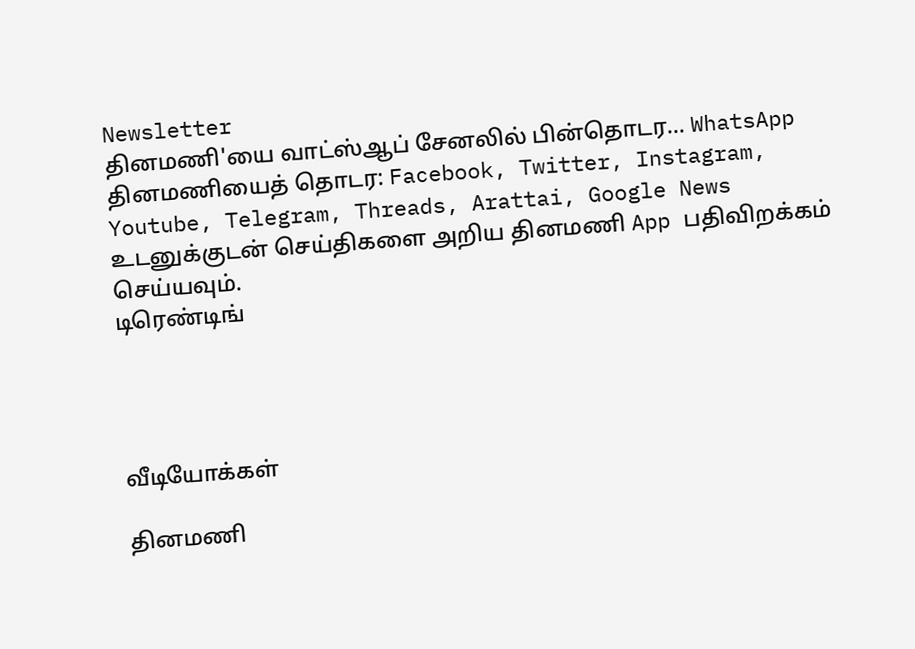Newsletter
தினமணி'யை வாட்ஸ்ஆப் சேனலில் பின்தொடர... WhatsApp
தினமணியைத் தொடர: Facebook, Twitter, Instagram, Youtube, Telegram, Threads, Arattai, Google News
உடனுக்குடன் செய்திகளை அறிய தினமணி App பதிவிறக்கம் செய்யவும்.
டிரெண்டிங்




வீடியோக்கள்

தினமணி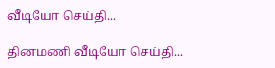வீடியோ செய்தி...

தினமணி வீடியோ செய்தி...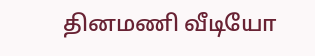தினமணி வீடியோ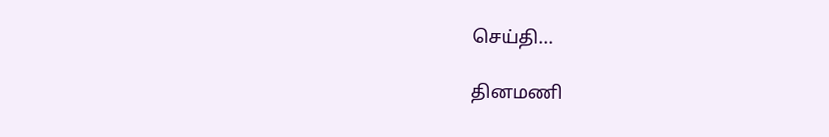செய்தி...

தினமணி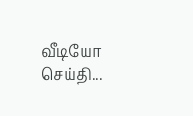வீடியோ செய்தி...